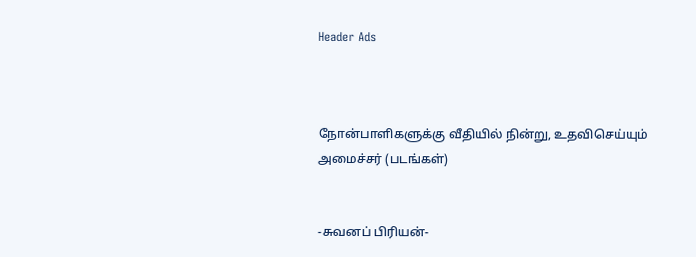Header Ads



நோன்பாளிகளுக்கு வீதியில் நின்று, உதவிசெய்யும் அமைச்சர் (படங்கள்)


-சுவனப் பிரியன்-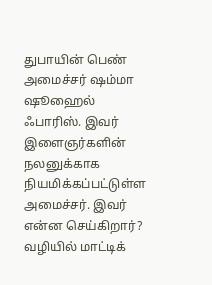துபாயின் பெண் அமைச்சர் ஷம்மா ஷூஹைல் ஃபாரிஸ். இவர் இளைஞர்களின் நலனுக்காக நியமிக்கப்பட்டுள்ள அமைச்சர். இவர் என்ன செய்கிறார்? வழியில் மாட்டிக்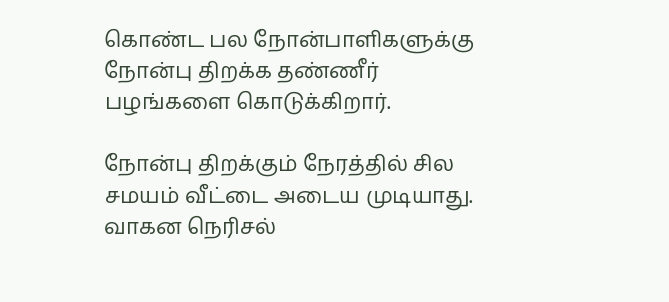கொண்ட பல நோன்பாளிகளுக்கு நோன்பு திறக்க தண்ணீர் பழங்களை கொடுக்கிறார்.

நோன்பு திறக்கும் நேரத்தில் சில சமயம் வீட்டை அடைய முடியாது. வாகன நெரிசல்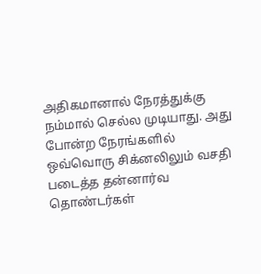அதிகமானால் நேரத்துக்கு நம்மால் செல்ல முடியாது. அது போன்ற நேரங்களில் ஒவ்வொரு சிக்னலிலும் வசதி படைத்த தன்னார்வ தொண்டர்கள்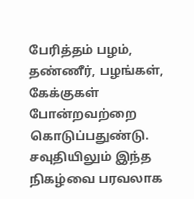பேரித்தம் பழம், தண்ணீர், பழங்கள், கேக்குகள் போன்றவற்றை கொடுப்பதுண்டு. சவுதியிலும் இந்த நிகழ்வை பரவலாக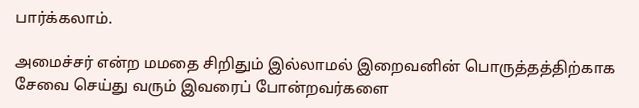பார்க்கலாம்.

அமைச்சர் என்ற மமதை சிறிதும் இல்லாமல் இறைவனின் பொருத்தத்திற்காக சேவை செய்து வரும் இவரைப் போன்றவர்களை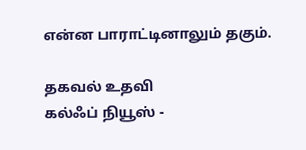என்ன பாராட்டினாலும் தகும்.

தகவல் உதவி
கல்ஃப் நியூஸ் -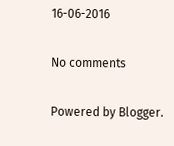16-06-2016

No comments

Powered by Blogger.